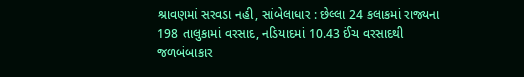શ્રાવણમાં સરવડા નહી, સાંબેલાધાર : છેલ્લા 24 કલાકમાં રાજ્યના 198 તાલુકામાં વરસાદ, નડિયાદમાં 10.43 ઈંચ વરસાદથી જળબંબાકાર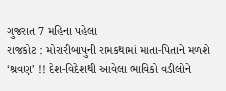ગુજરાત 7 મહિના પહેલા
રાજકોટ : મોરારીબાપુની રામકથામાં માતા-પિતાને મળશે ‘શ્રવણ’ !! દેશ-વિદેશથી આવેલા ભાવિકો વડીલોને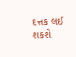દત્તક લઈ શકશે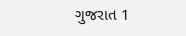ગુજરાત 1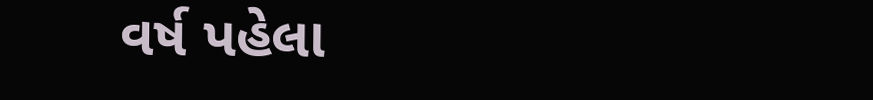વર્ષ પહેલા